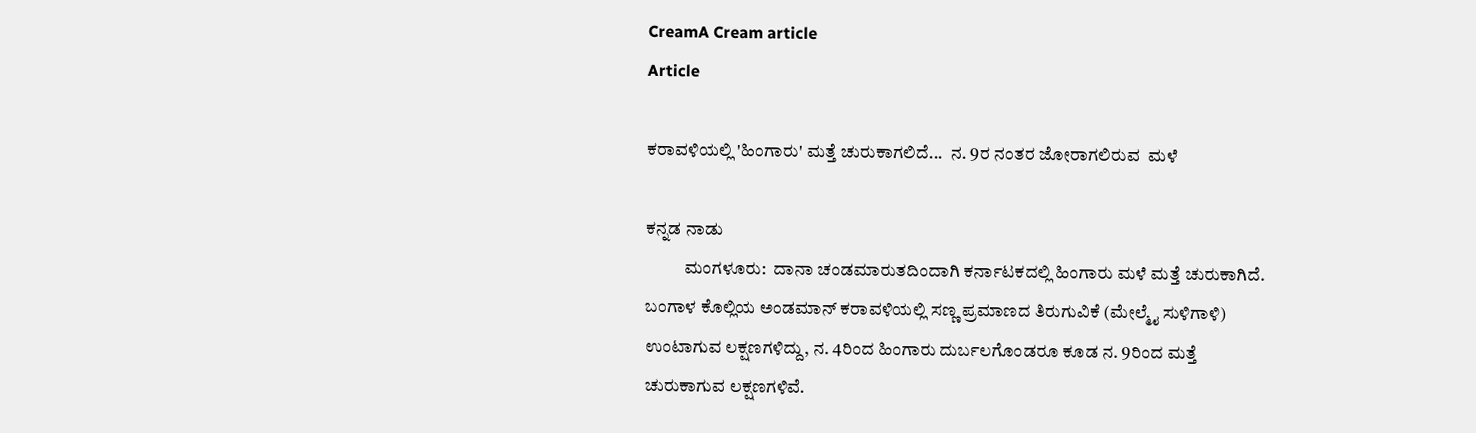CreamA Cream article
Article

ಕರಾವಳಿಯಲ್ಲಿ 'ಹಿಂಗಾರು' ಮತ್ತೆ ಚುರುಕಾಗಲಿದೆ...  ನ. 9ರ ನಂತರ ಜೋರಾಗಲಿರುವ  ಮಳೆ

ಕನ್ನಡ ನಾಡು
           ಮಂಗಳೂರು:  ದಾನಾ ಚಂಡಮಾರುತದಿಂದಾಗಿ ಕರ್ನಾಟಕದಲ್ಲಿ ಹಿಂಗಾರು ಮಳೆ ಮತ್ತೆ ಚುರುಕಾಗಿದೆ. ಬಂಗಾಳ ಕೊಲ್ಲಿಯ ಅಂಡಮಾನ್‌ ಕರಾವಳಿಯಲ್ಲಿ ಸಣ್ಣ ಪ್ರಮಾಣದ ತಿರುಗುವಿಕೆ (ಮೇಲ್ಮೈ ಸುಳಿಗಾಳಿ) ಉಂಟಾಗುವ ಲಕ್ಷಣಗಳಿದ್ದು, ನ. 4ರಿಂದ ಹಿಂಗಾರು ದುರ್ಬಲಗೊಂಡರೂ ಕೂಡ ನ. 9ರಿಂದ ಮತ್ತೆ ಚುರುಕಾಗುವ ಲಕ್ಷಣಗಳಿವೆ.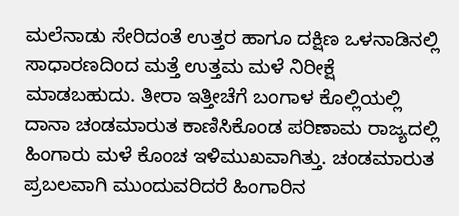ಮಲೆನಾಡು ಸೇರಿದಂತೆ ಉತ್ತರ ಹಾಗೂ ದಕ್ಷಿಣ ಒಳನಾಡಿನಲ್ಲಿ ಸಾಧಾರಣದಿಂದ ಮತ್ತೆ ಉತ್ತಮ ಮಳೆ ನಿರೀಕ್ಷೆ ಮಾಡಬಹುದು. ತೀರಾ ಇತ್ತೀಚೆಗೆ ಬಂಗಾಳ ಕೊಲ್ಲಿಯಲ್ಲಿ ದಾನಾ ಚಂಡಮಾರುತ ಕಾಣಿಸಿಕೊಂಡ ಪರಿಣಾಮ ರಾಜ್ಯದಲ್ಲಿ ಹಿಂಗಾರು ಮಳೆ ಕೊಂಚ ಇಳಿಮುಖವಾಗಿತ್ತು. ಚಂಡಮಾರುತ ಪ್ರಬಲವಾಗಿ ಮುಂದುವರಿದರೆ ಹಿಂಗಾರಿನ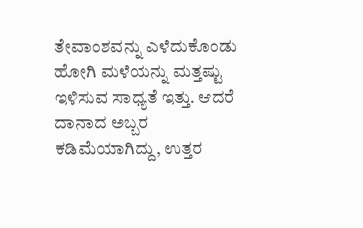ತೇವಾಂಶವನ್ನು ಎಳೆದುಕೊಂಡು ಹೋಗಿ ಮಳೆಯನ್ನು ಮತ್ತಷ್ಟು ಇಳಿಸುವ ಸಾಧ್ಯತೆ ಇತ್ತು. ಆದರೆ ದಾನಾದ ಅಬ್ಬರ ಕಡಿಮೆಯಾಗಿದ್ದು, ಉತ್ತರ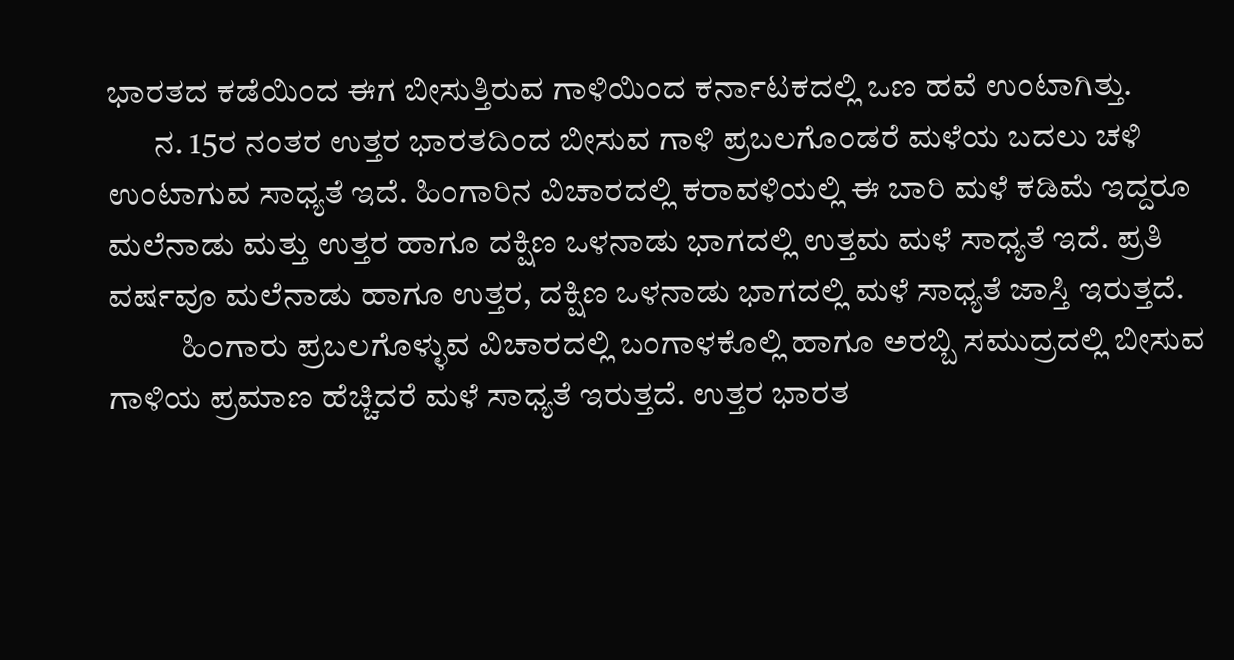ಭಾರತದ ಕಡೆಯಿಂದ ಈಗ ಬೀಸುತ್ತಿರುವ ಗಾಳಿಯಿಂದ ಕರ್ನಾಟಕದಲ್ಲಿ ಒಣ ಹವೆ ಉಂಟಾಗಿತ್ತು.
       ನ. 15ರ ನಂತರ ಉತ್ತರ ಭಾರತದಿಂದ ಬೀಸುವ ಗಾಳಿ ಪ್ರಬಲಗೊಂಡರೆ ಮಳೆಯ ಬದಲು ಚಳಿ ಉಂಟಾಗುವ ಸಾಧ್ಯತೆ ಇದೆ. ಹಿಂಗಾರಿನ ವಿಚಾರದಲ್ಲಿ ಕರಾವಳಿಯಲ್ಲಿ ಈ ಬಾರಿ ಮಳೆ ಕಡಿಮೆ ಇದ್ದರೂ ಮಲೆನಾಡು ಮತ್ತು ಉತ್ತರ ಹಾಗೂ ದಕ್ಷಿಣ ಒಳನಾಡು ಭಾಗದಲ್ಲಿ ಉತ್ತಮ ಮಳೆ ಸಾಧ್ಯತೆ ಇದೆ. ಪ್ರತಿ ವರ್ಷವೂ ಮಲೆನಾಡು ಹಾಗೂ ಉತ್ತರ, ದಕ್ಷಿಣ ಒಳನಾಡು ಭಾಗದಲ್ಲಿ ಮಳೆ ಸಾಧ್ಯತೆ ಜಾಸ್ತಿ ಇರುತ್ತದೆ.
           ಹಿಂಗಾರು ಪ್ರಬಲಗೊಳ್ಳುವ ವಿಚಾರದಲ್ಲಿ ಬಂಗಾಳಕೊಲ್ಲಿ ಹಾಗೂ ಅರಬ್ಬಿ ಸಮುದ್ರದಲ್ಲಿ ಬೀಸುವ ಗಾಳಿಯ ಪ್ರಮಾಣ ಹೆಚ್ಚಿದರೆ ಮಳೆ ಸಾಧ್ಯತೆ ಇರುತ್ತದೆ. ಉತ್ತರ ಭಾರತ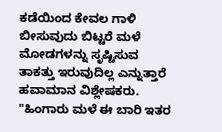ಕಡೆಯಿಂದ ಕೇವಲ ಗಾಳಿ ಬೀಸುವುದು ಬಿಟ್ಟರೆ ಮಳೆ ಮೋಡಗಳನ್ನು ಸೃಷ್ಟಿಸುವ ತಾಕತ್ತು ಇರುವುದಿಲ್ಲ ಎನ್ನುತ್ತಾರೆ ಹವಾಮಾನ ವಿಶ್ಲೇಷಕರು.
"ಹಿಂಗಾರು ಮಳೆ ಈ ಬಾರಿ ಇತರ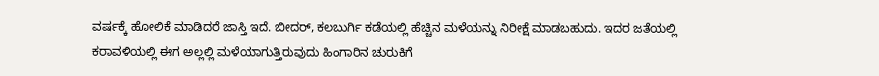ವರ್ಷಕ್ಕೆ ಹೋಲಿಕೆ ಮಾಡಿದರೆ ಜಾಸ್ತಿ ಇದೆ. ಬೀದರ್‌, ಕಲಬುರ್ಗಿ ಕಡೆಯಲ್ಲಿ ಹೆಚ್ಚಿನ ಮಳೆಯನ್ನು ನಿರೀಕ್ಷೆ ಮಾಡಬಹುದು. ಇದರ ಜತೆಯಲ್ಲಿ ಕರಾವಳಿಯಲ್ಲಿ ಈಗ ಅಲ್ಲಲ್ಲಿ ಮಳೆಯಾಗುತ್ತಿರುವುದು ಹಿಂಗಾರಿನ ಚುರುಕಿಗೆ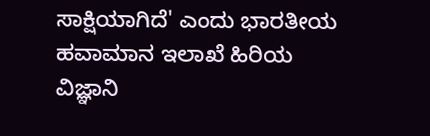ಸಾಕ್ಷಿಯಾಗಿದೆ' ಎಂದು ಭಾರತೀಯ ಹವಾಮಾನ ಇಲಾಖೆ ಹಿರಿಯ ವಿಜ್ಞಾನಿ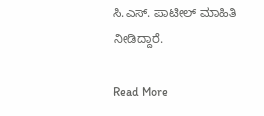ಸಿ.ಎಸ್‌. ಪಾಟೀಲ್‌ ಮಾಹಿತಿ ನೀಡಿದ್ದಾರೆ.

Read More